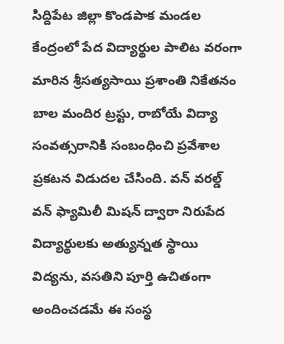సిద్దిపేట జిల్లా కొండపాక మండల కేంద్రంలో పేద విద్యార్థుల పాలిట వరంగా మారిన శ్రీసత్యసాయి ప్రశాంతి నికేతనం బాల మందిర ట్రస్టు, రాబోయే విద్యా సంవత్సరానికి సంబంధించి ప్రవేశాల ప్రకటన విడుదల చేసింది. వన్ వరల్డ్ వన్ ఫ్యామిలీ మిషన్ ద్వారా నిరుపేద విద్యార్థులకు అత్యున్నత స్థాయి విద్యను, వసతిని పూర్తి ఉచితంగా అందించడమే ఈ సంస్థ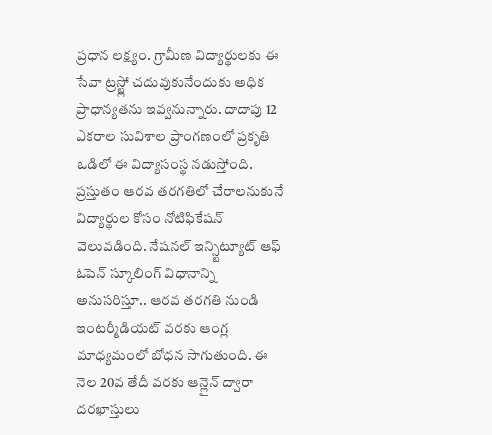ప్రధాన లక్ష్యం. గ్రామీణ విద్యార్థులకు ఈ సేవా ట్రస్ట్లో చదువుకునేందుకు అధిక ప్రాధాన్యతను ఇవ్వనున్నారు. దాదాపు 12 ఎకరాల సువిశాల ప్రాంగణంలో ప్రకృతి ఒడిలో ఈ విద్యాసంస్థ నడుస్తోంది.
ప్రస్తుతం ఆరవ తరగతిలో చేరాలనుకునే విద్యార్థుల కోసం నోటిఫికేషన్ వెలువడింది. నేషనల్ ఇన్స్టిట్యూట్ ఆఫ్ ఓపెన్ స్కూలింగ్ విధానాన్ని అనుసరిస్తూ.. ఆరవ తరగతి నుండి ఇంటర్మీడియట్ వరకు ఆంగ్ల మాధ్యమంలో బోధన సాగుతుంది. ఈ నెల 20వ తేదీ వరకు ఆన్లైన్ ద్వారా దరఖాస్తులు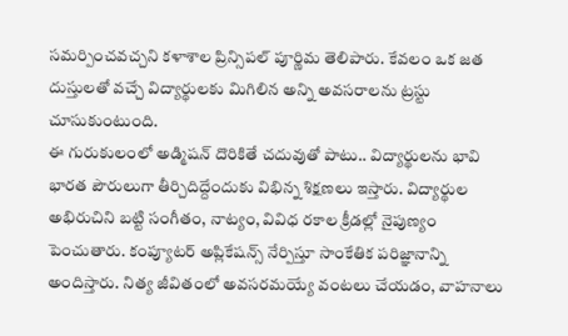సమర్పించవచ్చని కళాశాల ప్రిన్సిపల్ పూర్ణిమ తెలిపారు. కేవలం ఒక జత దుస్తులతో వచ్చే విద్యార్థులకు మిగిలిన అన్ని అవసరాలను ట్రస్టు చూసుకుంటుంది.
ఈ గురుకులంలో అడ్మిషన్ దొరికితే చదువుతో పాటు.. విద్యార్థులను భావి భారత పౌరులుగా తీర్చిదిద్దేందుకు విభిన్న శిక్షణలు ఇస్తారు. విద్యార్థుల అభిరుచిని బట్టి సంగీతం, నాట్యం, వివిధ రకాల క్రీడల్లో నైపుణ్యం పెంచుతారు. కంప్యూటర్ అప్లికేషన్స్ నేర్పిస్తూ సాంకేతిక పరిజ్ఞానాన్ని అందిస్తారు. నిత్య జీవితంలో అవసరమయ్యే వంటలు చేయడం, వాహనాలు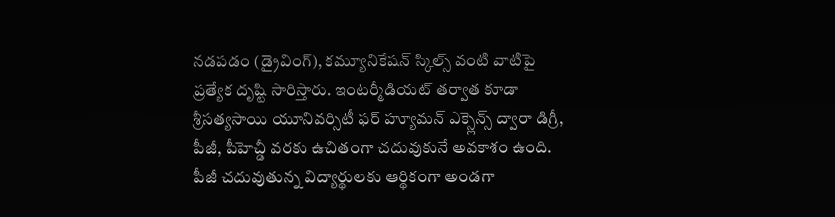నడపడం (డ్రైవింగ్), కమ్యూనికేషన్ స్కిల్స్ వంటి వాటిపై ప్రత్యేక దృష్టి సారిస్తారు. ఇంటర్మీడియట్ తర్వాత కూడా శ్రీసత్యసాయి యూనివర్సిటీ ఫర్ హ్యూమన్ ఎక్స్లెన్స్ ద్వారా డిగ్రీ, పీజీ, పీహెచ్డీ వరకు ఉచితంగా చదువుకునే అవకాశం ఉంది.
పీజీ చదువుతున్న విద్యార్థులకు ఆర్థికంగా అండగా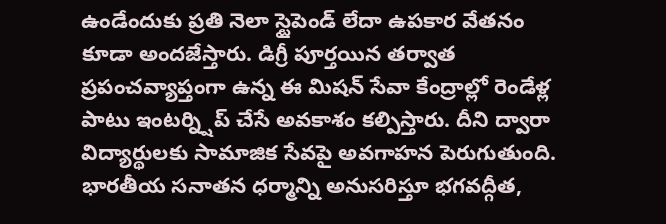ఉండేందుకు ప్రతి నెలా స్టైపెండ్ లేదా ఉపకార వేతనం కూడా అందజేస్తారు. డిగ్రీ పూర్తయిన తర్వాత ప్రపంచవ్యాప్తంగా ఉన్న ఈ మిషన్ సేవా కేంద్రాల్లో రెండేళ్ల పాటు ఇంటర్న్షిప్ చేసే అవకాశం కల్పిస్తారు. దీని ద్వారా విద్యార్థులకు సామాజిక సేవపై అవగాహన పెరుగుతుంది. భారతీయ సనాతన ధర్మాన్ని అనుసరిస్తూ భగవద్గీత,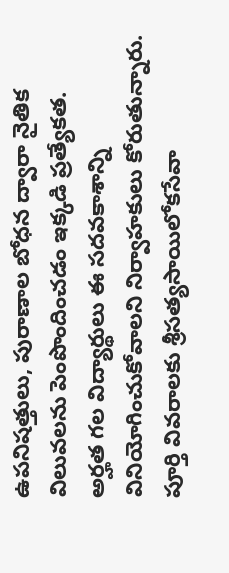ఉపనిషత్తులు, పురాణాల బోధన ద్వారా నైతిక విలువలను పెంపొందించడం ఇక్కడి ప్రత్యేకత.
అర్హత గల విద్యార్థులు ఈ సదవకాశాన్ని వినియోగించుకోవాలని నిర్వాహకులు కోరుతున్నారు. పూర్తి వివరాలకు శ్రీసత్యసాయిలోకసేవా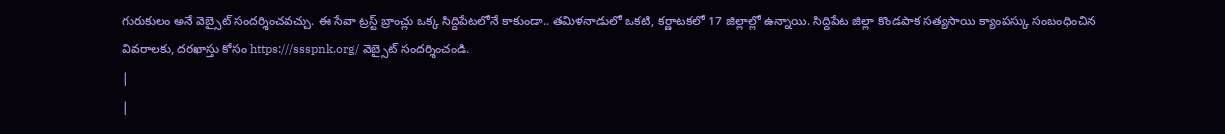గురుకులం అనే వెబ్సైట్ సందర్శించవచ్చు. ఈ సేవా ట్రస్ట్ బ్రాంచ్లు ఒక్క సిద్దిపేటలోనే కాకుండా.. తమిళనాడులో ఒకటి, కర్ణాటకలో 17 జిల్లాల్లో ఉన్నాయి. సిద్దిపేట జిల్లా కొండపాక సత్యసాయి క్యాంపస్కు సంబంధించిన వివరాలకు, దరఖాస్తు కోసం https:///ssspnk.org/ వెబ్సైట్ సందర్శించండి.
|
|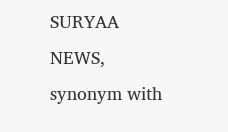SURYAA NEWS, synonym with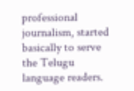professional journalism, started basically to serve the Telugu language readers.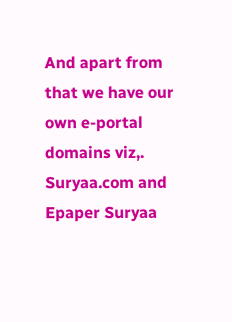And apart from that we have our own e-portal domains viz,. Suryaa.com and Epaper Suryaa